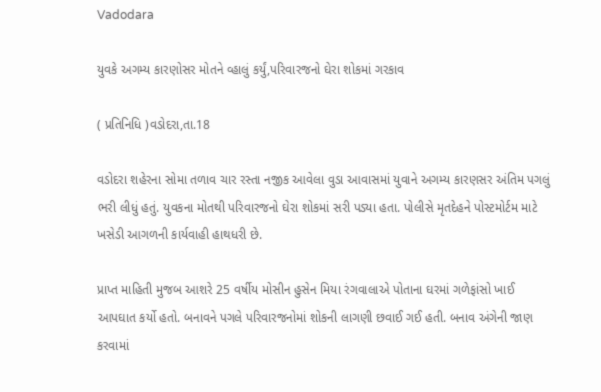Vadodara

યુવકે અગમ્ય કારણોસર મોતને વ્હાલું કર્યું,પરિવારજનો ઘેરા શોકમાં ગરકાવ

( પ્રતિનિધિ )વડોદરા,તા.18

વડોદરા શહેરના સોમા તળાવ ચાર રસ્તા નજીક આવેલા વુડા આવાસમાં યુવાને અગમ્ય કારણસર અંતિમ પગલું ભરી લીધું હતું. યુવકના મોતથી પરિવારજનો ઘેરા શોકમાં સરી પડ્યા હતા. પોલીસે મૃતદેહને પોસ્ટમોર્ટમ માટે ખસેડી આગળની કાર્યવાહી હાથધરી છે.

પ્રાપ્ત માહિતી મુજબ આશરે 25 વર્ષીય મોસીન હુસેન મિયા રંગવાલાએ પોતાના ઘરમાં ગળેફાંસો ખાઈ આપઘાત કર્યો હતો. બનાવને પગલે પરિવારજનોમાં શોકની લાગણી છવાઈ ગઈ હતી. બનાવ અંગેની જાણ કરવામાં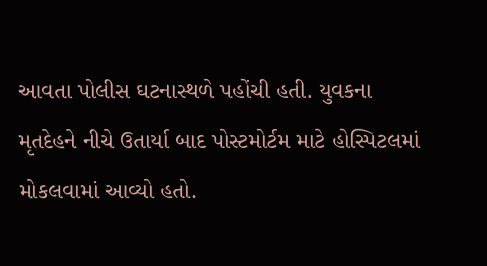આવતા પોલીસ ઘટનાસ્થળે પહોંચી હતી. યુવકના મૃતદેહને નીચે ઉતાર્યા બાદ પોસ્ટમોર્ટમ માટે હોસ્પિટલમાં મોકલવામાં આવ્યો હતો.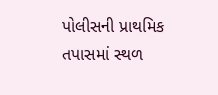પોલીસની પ્રાથમિક તપાસમાં સ્થળ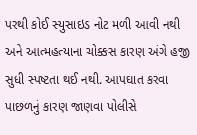પરથી કોઈ સ્યુસાઇડ નોટ મળી આવી નથી અને આત્મહત્યાના ચોક્કસ કારણ અંગે હજી સુધી સ્પષ્ટતા થઈ નથી. આપઘાત કરવા પાછળનું કારણ જાણવા પોલીસે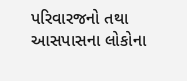પરિવારજનો તથા આસપાસના લોકોના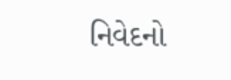નિવેદનો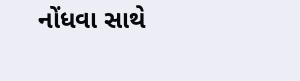નોંધવા સાથે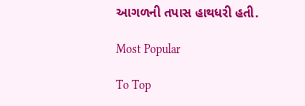આગળની તપાસ હાથધરી હતી.

Most Popular

To Top